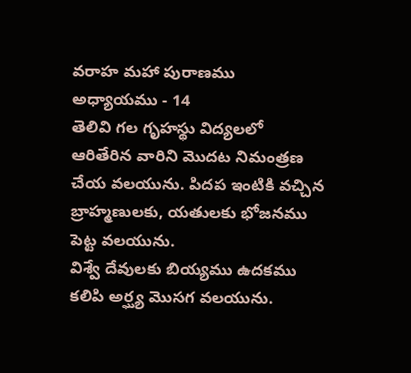వరాహ మహా పురాణము
అధ్యాయము - 14
తెలివి గల గృహస్థు విద్యలలో ఆరితేరిన వారిని మొదట నిమంత్రణ చేయ వలయును. పిదప ఇంటికి వచ్చిన బ్రాహ్మణులకు, యతులకు భోజనము పెట్ట వలయును.
విశ్వే దేవులకు బియ్యము ఉదకము కలిపి అర్ఘ్య మొసగ వలయును.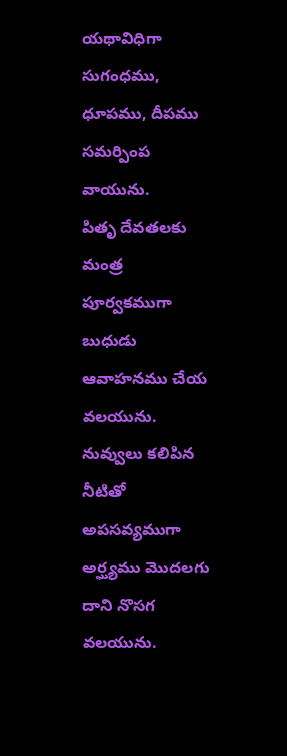యథావిధిగా సుగంధము, ధూపము, దీపము సమర్పింప వాయును.
పితృ దేవతలకు మంత్ర పూర్వకముగా బుధుడు ఆవాహనము చేయ వలయును. నువ్వులు కలిపిన నీటితో అపసవ్యముగా అర్ఘ్యము మొదలగు దాని నొసగ వలయును.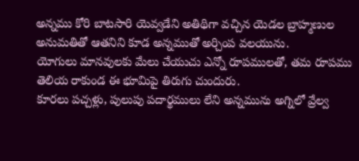అన్నము కోరి బాటసారి యెవ్వడేని అతిథిగా వచ్చిన యెడల బ్రాహ్మణుల అనుమతితో ఆతనిని కూడ అన్నముతో అర్చింప వలయును.
యోగులు మానవులకు మేలు చేయుచు ఎన్నో రూపములతో, తమ రూపము తెలియ రాకుండ ఈ భూమిపై తిరుగు చుందురు.
కూరలు పచ్చళ్లు, పులుపు పదార్థములు లేని అన్నమును అగ్నిలో వ్రేల్వ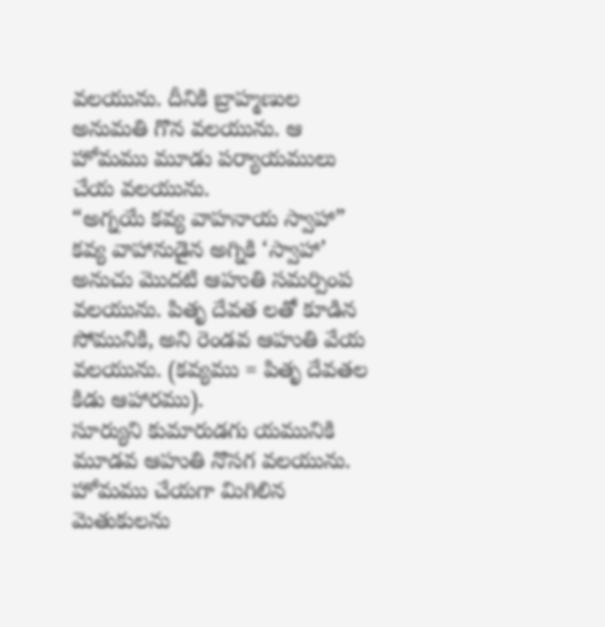వలయును. దీనికి బ్రాహ్మణుల అనుమతి గొన వలయును. ఆ హోమము మూడు పర్యాయములు చేయ వలయును.
“అగ్నయే కవ్య వాహనాయ స్వాహా” కవ్య వాహానుడైన అగ్నికి ‘స్వాహా’ అనుచు మొదటి ఆహుతి సమర్పింప వలయును. పితృ దేవత లతో కూడిన సోమునికి, అని రెండవ ఆహుతి వేయ వలయును. (కవ్యము = పితృ దేవతల కిడు ఆహారము).
సూర్యుని కుమారుడగు యమునికి మూడవ ఆహుతి నొసగ వలయును. హోమము చేయగా మిగిలిన మెతుకులను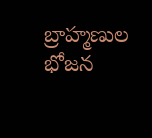బ్రాహ్మణుల భోజన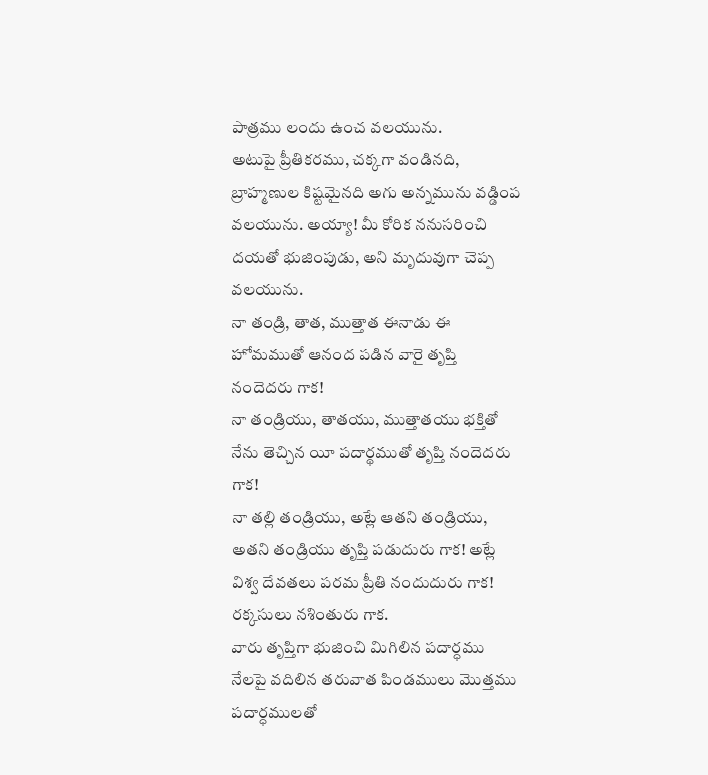పాత్రము లందు ఉంచ వలయును.
అటుపై ప్రీతికరము, చక్కగా వండినది, బ్రాహ్మణుల కిష్టమైనది అగు అన్నమును వడ్డింప వలయును. అయ్యా! మీ కోరిక ననుసరించి దయతో భుజింపుడు, అని మృదువుగా చెప్ప వలయును.
నా తండ్రి, తాత, ముత్తాత ఈనాడు ఈ హోమముతో ఆనంద పడిన వారై తృప్తి నందెదరు గాక!
నా తండ్రియు, తాతయు, ముత్తాతయు భక్తితో నేను తెచ్చిన యీ పదార్థముతో తృప్తి నందెదరు గాక!
నా తల్లి తండ్రియు, అట్లే ఆతని తండ్రియు, అతని తండ్రియు తృప్తి పడుదురు గాక! అట్లే విశ్వ దేవతలు పరమ ప్రీతి నందుదురు గాక! రక్కసులు నశింతురు గాక.
వారు తృప్తిగా భుజించి మిగిలిన పదార్ధము నేలపై వదిలిన తరువాత పిండములు మొత్తము పదార్ధములతో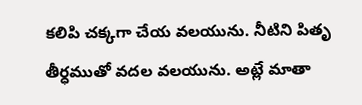కలిపి చక్కగా చేయ వలయును. నీటిని పితృ తీర్ధముతో వదల వలయును. అట్లే మాతా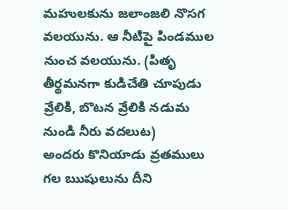మహులకును జలాంజలి నొసగ వలయును. ఆ నీటిపై పిండముల నుంచ వలయును. (పితృ తీర్థమనగా కుడిచేతి చూపుడు వ్రేలికి, బొటన వ్రేలికి నడుమ నుండి నీరు వదలుట)
అందరు కొనియాడు వ్రతములు గల ఋషులును దీని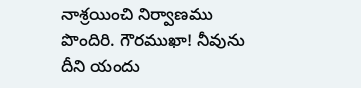నాశ్రయించి నిర్వాణము పొందిరి. గౌరముఖా! నీవును దీని యందు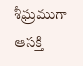శీఘ్రముగా ఆసక్తి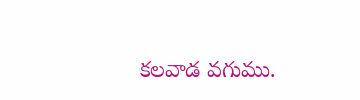కలవాడ వగుము.